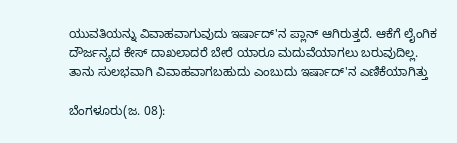ಯುವತಿಯನ್ನು ವಿವಾಹವಾಗುವುದು ಇರ್ಷಾದ್'ನ ಪ್ಲಾನ್ ಆಗಿರುತ್ತದೆ. ಆಕೆಗೆ ಲೈಂಗಿಕ ದೌರ್ಜನ್ಯದ ಕೇಸ್ ದಾಖಲಾದರೆ ಬೇರೆ ಯಾರೂ ಮದುವೆಯಾಗಲು ಬರುವುದಿಲ್ಲ. ತಾನು ಸುಲಭವಾಗಿ ವಿವಾಹವಾಗಬಹುದು ಎಂಬುದು ಇರ್ಷಾದ್'ನ ಎಣಿಕೆಯಾಗಿತ್ತು

ಬೆಂಗಳೂರು(ಜ. 08):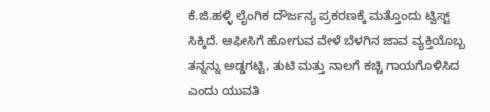ಕೆ.ಜಿ.ಹಳ್ಳಿ ಲೈಂಗಿಕ ದೌರ್ಜನ್ಯ ಪ್ರಕರಣಕ್ಕೆ ಮತ್ತೊಂದು ಟ್ವಿಸ್ಟ್ ಸಿಕ್ಕಿದೆ. ಆಫೀಸಿಗೆ ಹೋಗುವ ವೇಳೆ ಬೆಳಗಿನ ಜಾವ ವ್ಯಕ್ತಿಯೊಬ್ಬ ತನ್ನನ್ನು ಅಡ್ಡಗಟ್ಟಿ, ತುಟಿ ಮತ್ತು ನಾಲಗೆ ಕಚ್ಚಿ ಗಾಯಗೊಳಿಸಿದ ಎಂದು ಯುವತಿ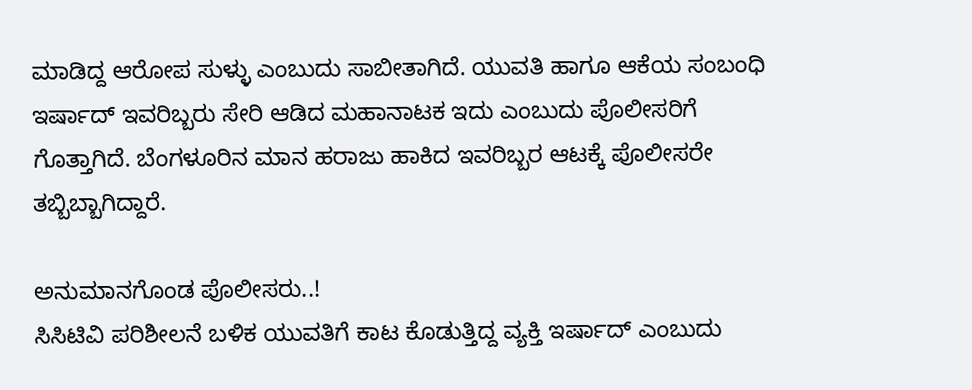ಮಾಡಿದ್ದ ಆರೋಪ ಸುಳ್ಳು ಎಂಬುದು ಸಾಬೀತಾಗಿದೆ. ಯುವತಿ ಹಾಗೂ ಆಕೆಯ ಸಂಬಂಧಿ ಇರ್ಷಾದ್ ಇವರಿಬ್ಬರು ಸೇರಿ ಆಡಿದ ಮಹಾನಾಟಕ ಇದು ಎಂಬುದು ಪೊಲೀಸರಿಗೆ ಗೊತ್ತಾಗಿದೆ. ಬೆಂಗಳೂರಿನ ಮಾನ ಹರಾಜು ಹಾಕಿದ ಇವರಿಬ್ಬರ ಆಟಕ್ಕೆ ಪೊಲೀಸರೇ ತಬ್ಬಿಬ್ಬಾಗಿದ್ದಾರೆ.

ಅನುಮಾನಗೊಂಡ ಪೊಲೀಸರು..!
ಸಿಸಿಟಿವಿ ಪರಿಶೀಲನೆ ಬಳಿಕ ಯುವತಿಗೆ ಕಾಟ ಕೊಡುತ್ತಿದ್ದ ವ್ಯಕ್ತಿ ಇರ್ಷಾದ್ ಎಂಬುದು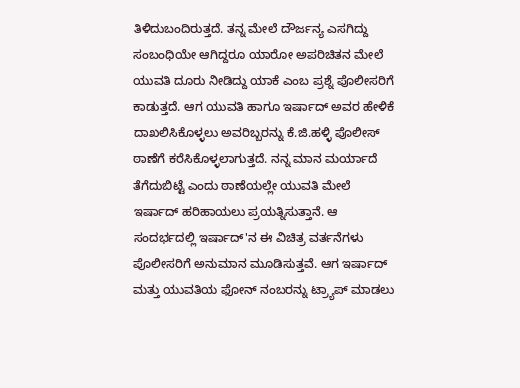ತಿಳಿದುಬಂದಿರುತ್ತದೆ. ತನ್ನ ಮೇಲೆ ದೌರ್ಜನ್ಯ ಎಸಗಿದ್ದು ಸಂಬಂಧಿಯೇ ಆಗಿದ್ದರೂ ಯಾರೋ ಅಪರಿಚಿತನ ಮೇಲೆ ಯುವತಿ ದೂರು ನೀಡಿದ್ದು ಯಾಕೆ ಎಂಬ ಪ್ರಶ್ನೆ ಪೊಲೀಸರಿಗೆ ಕಾಡುತ್ತದೆ. ಆಗ ಯುವತಿ ಹಾಗೂ ಇರ್ಷಾದ್ ಅವರ ಹೇಳಿಕೆ ದಾಖಲಿಸಿಕೊಳ್ಳಲು ಅವರಿಬ್ಬರನ್ನು ಕೆ.ಜಿ.ಹಳ್ಳಿ ಪೊಲೀಸ್ ಠಾಣೆಗೆ ಕರೆಸಿಕೊಳ್ಳಲಾಗುತ್ತದೆ. ನನ್ನ ಮಾನ ಮರ್ಯಾದೆ ತೆಗೆದುಬಿಟ್ಟೆ ಎಂದು ಠಾಣೆಯಲ್ಲೇ ಯುವತಿ ಮೇಲೆ ಇರ್ಷಾದ್ ಹರಿಹಾಯಲು ಪ್ರಯತ್ನಿಸುತ್ತಾನೆ. ಆ ಸಂದರ್ಭದಲ್ಲಿ ಇರ್ಷಾದ್'ನ ಈ ವಿಚಿತ್ರ ವರ್ತನೆಗಳು ಪೊಲೀಸರಿಗೆ ಅನುಮಾನ ಮೂಡಿಸುತ್ತವೆ. ಆಗ ಇರ್ಷಾದ್ ಮತ್ತು ಯುವತಿಯ ಫೋನ್ ನಂಬರನ್ನು ಟ್ರ್ಯಾಪ್ ಮಾಡಲು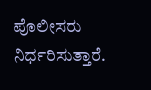ಪೊಲೀಸರು ನಿರ್ಧರಿಸುತ್ತಾರೆ.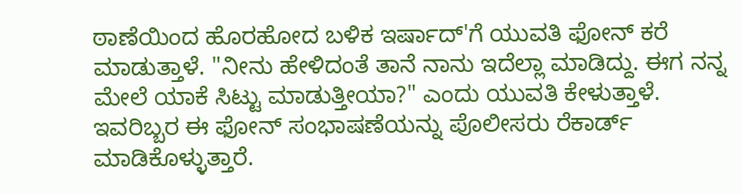ಠಾಣೆಯಿಂದ ಹೊರಹೋದ ಬಳಿಕ ಇರ್ಷಾದ್'ಗೆ ಯುವತಿ ಫೋನ್ ಕರೆ ಮಾಡುತ್ತಾಳೆ. "ನೀನು ಹೇಳಿದಂತೆ ತಾನೆ ನಾನು ಇದೆಲ್ಲಾ ಮಾಡಿದ್ದು. ಈಗ ನನ್ನ ಮೇಲೆ ಯಾಕೆ ಸಿಟ್ಟು ಮಾಡುತ್ತೀಯಾ?" ಎಂದು ಯುವತಿ ಕೇಳುತ್ತಾಳೆ. ಇವರಿಬ್ಬರ ಈ ಫೋನ್ ಸಂಭಾಷಣೆಯನ್ನು ಪೊಲೀಸರು ರೆಕಾರ್ಡ್ ಮಾಡಿಕೊಳ್ಳುತ್ತಾರೆ.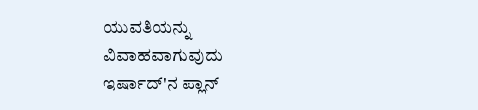ಯುವತಿಯನ್ನು ವಿವಾಹವಾಗುವುದು ಇರ್ಷಾದ್'ನ ಪ್ಲಾನ್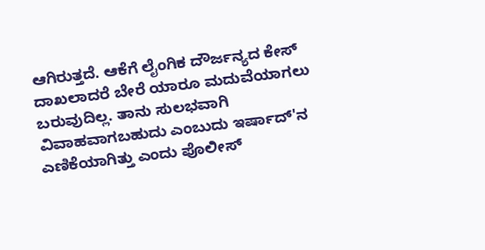ಆಗಿರುತ್ತದೆ. ಆಕೆಗೆ ಲೈಂಗಿಕ ದೌರ್ಜನ್ಯದ ಕೇಸ್ ದಾಖಲಾದರೆ ಬೇರೆ ಯಾರೂ ಮದುವೆಯಾಗಲು ಬರುವುದಿಲ್ಲ. ತಾನು ಸುಲಭವಾಗಿ ವಿವಾಹವಾಗಬಹುದು ಎಂಬುದು ಇರ್ಷಾದ್'ನ ಎಣಿಕೆಯಾಗಿತ್ತು ಎಂದು ಪೊಲೀಸ್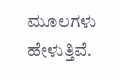ಮೂಲಗಳು ಹೇಳುತ್ತಿವೆ.